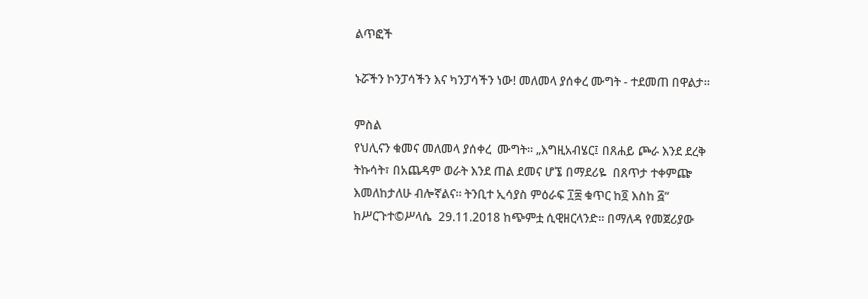ልጥፎች

ኑሯችን ኮንፓሳችን እና ካንፓሳችን ነው! መለመላ ያሰቀረ ሙግት - ተደመጠ በዋልታ።

ምስል
የህሊናን ቁመና መለመላ ያሰቀረ  ሙግት። „እግዚአብሄር፤ በጸሐይ ጮራ እንደ ደረቅ ትኩሳት፣ በአጨዳም ወራት እንደ ጠል ደመና ሆኜ በማደሪዬ  በጸጥታ ተቀምጬ እመለከታለሁ ብሎኛልና። ትንቢተ ኢሳያስ ምዕራፍ ፲፰ ቁጥር ከ፬ እስከ ፭“ ከሥርጉተ©ሥላሴ  29.11.2018 ከጭምቷ ሲዊዘርላንድ። በማለዳ የመጀሪያው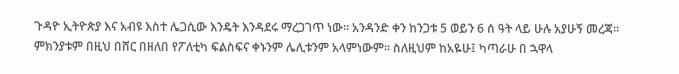ጉዳዮ ኢትዮጵያ እና አብዩ እስተ ሌጋሲው እንዴት እንዳደሩ ማረጋገጥ ነው። አንዳንድ ቀን ከንጋቱ 5 ወይን 6 ሰ ዓት ላይ ሁሉ አያሁኝ መረጃ። ምክንያቱም በዚህ በሸር በዘለበ የፖለቲካ ፍልስፍና ቀኑንም ሌሊቱንም አላምነውም። ስለዚህም ከአዬሁ፤ ካጣራሁ በ ኋዋላ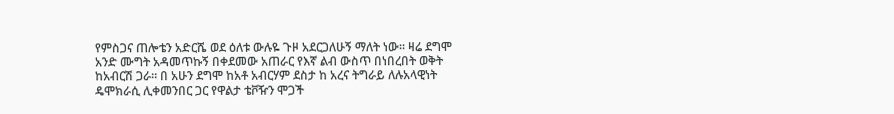የምስጋና ጠሎቴን አድርሼ ወደ ዕለቱ ውሉዬ ጉዞ አደርጋለሁኝ ማለት ነው። ዛሬ ደግሞ አንድ ሙግት አዳመጥኩኝ በቀደመው አጠራር የእኛ ልብ ውስጥ በነበረበት ወቅት  ከአብርሽ ጋራ። በ አሁን ደግሞ ከአቶ አብርሃም ደስታ ከ አረና ትግራይ ለሉአላዊነት ዴሞክራሲ ሊቀመንበር ጋር የዋልታ ቴቮዥን ሞጋች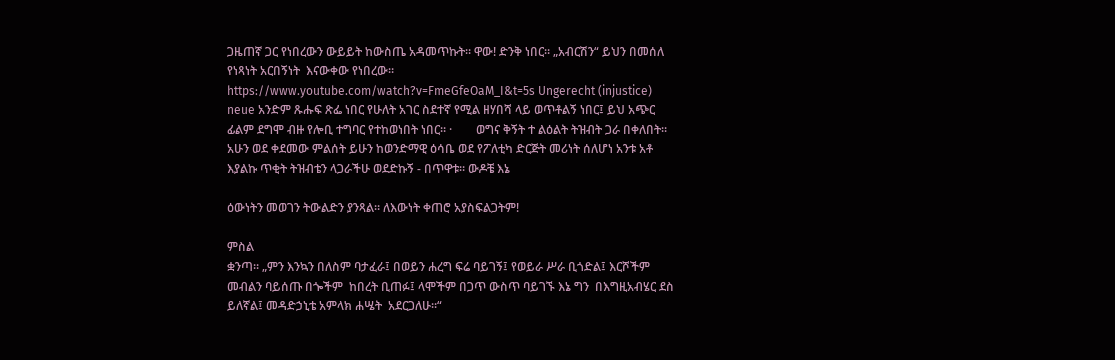ጋዜጠኛ ጋር የነበረውን ውይይት ከውስጤ አዳመጥኩት። ዋው! ድንቅ ነበር። „አብርሽን“ ይህን በመሰለ የነጻነት አርበኝነት  እናውቀው የነበረው። https://www.youtube.com/watch?v=FmeGfeOaM_I&t=5s Ungerecht (injustice) neue አንድም ጹሑፍ ጽፌ ነበር የሁለት አገር ስደተኛ የሚል ዘሃበሻ ላይ ወጥቶልኝ ነበር፤ ይህ አጭር ፊልም ደግሞ ብዙ የሎቢ ተግባር የተከወነበት ነበር። ·        ወግና ቅኝት ተ ልዕልት ትዝብት ጋራ በቀለበት። አሁን ወደ ቀደመው ምልሰት ይሁን ከወንድማዊ ዕሳቤ ወደ የፖለቲካ ድርጅት መሪነት ሰለሆነ አንቱ አቶ እያልኩ ጥቂት ትዝብቴን ላጋራችሁ ወደድኩኝ - በጥዋቱ። ውዶቼ እኔ

ዕውነትን መወገን ትውልድን ያንጻል። ለእውነት ቀጠሮ አያስፍልጋትም!

ምስል
ቋንጣ። „ምን እንኳን በለስም ባታፈራ፤ በወይን ሐረግ ፍሬ ባይገኝ፤ የወይራ ሥራ ቢጎድል፤ እርሾችም መብልን ባይሰጡ በጐችም  ከበረት ቢጠፉ፤ ላሞችም በጋጥ ውስጥ ባይገኙ እኔ ግን  በእግዚአብሄር ደስ ይለኛል፤ መዳድኃኒቴ አምላክ ሐሤት  አደርጋለሁ።“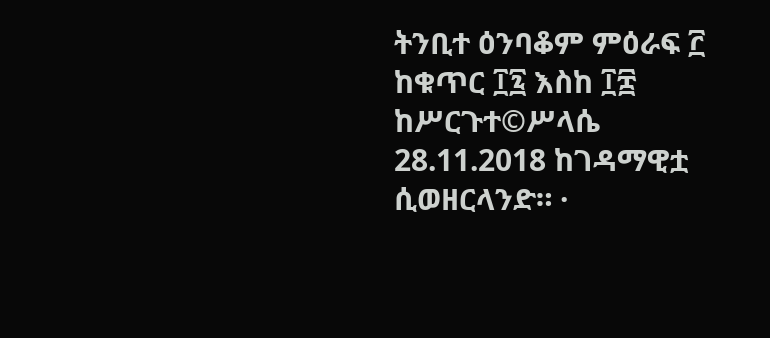ትንቢተ ዕንባቆም ምዕራፍ ፫ ከቁጥር ፲፯ እስከ ፲፰ ከሥርጉተ©ሥላሴ  28.11.2018 ከገዳማዊቷ ሲወዘርላንድ። ·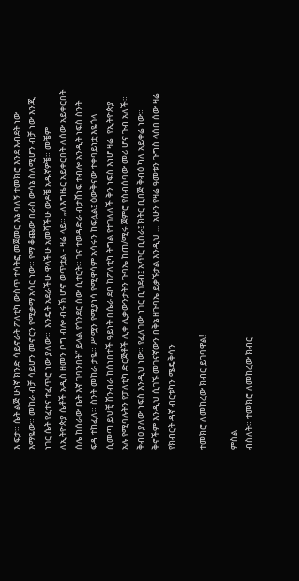እ ፍታ። ሴት ልጅ ሁነኛ ክንድ ሳይኖራት ፖለቲካ ውስጥ ተሳትፎ መጀመር እኔ ባለኝ ተመክሮ እንደ እብደት ነው እማዬው። መከራ ብቻ ሳይሆን መኖርን የሚቃማ አሳር ነው። የማ ቆጨው በራስ ውሳኔ ስለሚሆን ብቻ ነው እንጂ ነገር ሴት የፈተና ተፈጥሮ ነው ያለው።  እንዴት አደራችሁ ዋላችሁ አመሻችሁ ውዶቼ አዱኛዎቼ። መቼም  ለኢትዮጵያ ሴቶች አዲስ ዘመን ቦግ ብሎ ብሩኽ ሆኖ ወጥቷል - ዛሬ ላይ። „ለእግዜር አይቀርበት ለሰው አይቀርበት ሰሌ ከሰራው ቤት እኛ ገባንበት“ ይላል የጎንደር ሰው ሲተርት። ገና ተወዳድራ ብታሸነፍ ተብሎ አንዲት ነፍስ ስንት ፍዳ ተከፈለ። ስንት መከራ ታዬ። ሥሟን የሚያነሳ የሚዋሳም አሳሩን ከፍሏል፤ ዕውቅናው ተቀባይነቷ እዬጎላ ሲመጣ ይህቺ ሽንብራ ከሰነበተች ዓይነት በሴራ ደቦ ከፖለቲካ ትግል የተገለለች ቅን ነፍስ እነሆ ዛሬ  የኢትዮጵያ አሉ የሚባሉትን የፓለቲካ ድርጅቶች ሊቀ ሊቃውንታትን ጉባኤ ከጠ/ሚሩ ጀምሮ የስብሰባው መሪ ሆና ጉብ አለች። ቅብዐ ያለው ነፍስ እንዲህ ነው። የፈለገው ነገር ቢገደብ፤ አጥር ቢሰራ፤ ክትር ቢበጅ ቅብዕ ካለ አይቀሬ ነው። ቅኖችም እንዲህ ሲገኙ መገናኛውን በቅኔ ዘጉባኤ ይቃኙታል እንዲህ ...  አሁን የዛሬ ዓመቱን ጉግስ ላሰበ ሰው ዛሬ የክብርት ዳኛ ብርቱካን ሜዴቅሳን

ተመክሮ ለመከረው ክብር ይገባዋል!

ምስል
ብስለት። ተመክሮ ለመከረው ክብር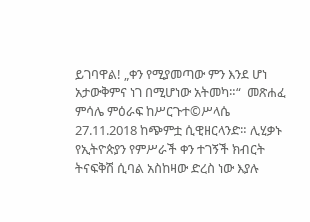ይገባዋል! „ቀን የሚያመጣው ምን እንደ ሆነ አታውቅምና ነገ በሚሆነው አትመካ።“  መጽሐፈ ምሳሌ ምዕራፍ ከሥርጉተ©ሥላሴ 27.11.2018 ከጭምቷ ሲዊዘርላንድ። ሊሂቃኑ የኢትዮጵያን የምሥራች ቀን ተገኝች ክብርት ትናፍቅሽ ሲባል አስከዛው ድረስ ነው እያሉ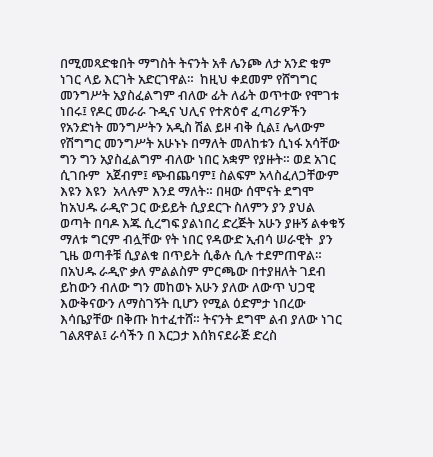በሚመጻድቁበት ማግስት ትናንት አቶ ሌንጮ ለታ አንድ ቁም ነገር ላይ እርገት አድርገዋል።  ከዚህ ቀደመም የሸግግር መንግሥት አያስፈልግም ብለው ፊት ለፊት ወጥተው የሞገቱ ነበሩ፤ የዶር መራራ ጉዲና ህሊና የተጽዕኖ ፈጣሪዎችን የአንድነት መንግሥትን አዲስ ሽል ይዞ ብቅ ሲል፤ ሌላውም የሽግግር መንግሥት አሁኑኑ በማለት መለከቱን ሲነፋ አሳቸው ግን ግን አያስፈልግም ብለው ነበር አቋም የያዙት። ወደ አገር ሲገቡም  አጀብም፤ ጭብጨባም፤ ስልፍም አላስፈለጋቸውም እዩን እዩን  አላሉም እንደ ማለት። በዛው ሰሞናት ደግሞ ከአህዱ ራዲዮ ጋር ውይይት ሲያደርጉ ስለምን ያን ያህል ወጣት በባዶ እጁ ሲረግፍ ያልነበረ ድረጅት አሁን ያዙኝ ልቀቁኝ ማለቱ ግርም ብሏቸው የት ነበር የዳውድ ኢብሳ ሠራዊት  ያን ጊዜ ወጣቶቹ ሲያልቁ በጥይት ሲቆሉ ሲሉ ተደምጠዋል።  በአህዱ ራዲዮ ቃለ ምልልስም ምርጫው በተያዘለት ገደብ ይከውን ብለው ግን መከወኑ አሁን ያለው ለውጥ ህጋዊ እውቅናውን ለማስገኝት ቢሆን የሚል ዕድምታ ነበረው እሳቤያቸው በቅጡ ከተፈተሸ። ትናንት ደግሞ ልብ ያለው ነገር ገልጸዋል፤ ራሳችን በ እርጋታ እሰክናደራጅ ድረስ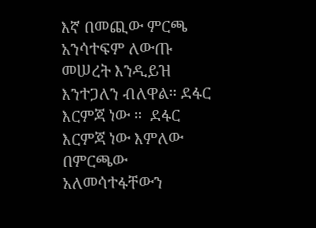እኛ በመጪው ምርጫ አንሳተፍም ለውጡ መሠረት እንዲይዝ እንተጋለን ብለዋል። ደፋር እርምጃ ነው ።  ደፋር እርምጃ ነው እምለው በምርጫው አለመሳተፋቸውን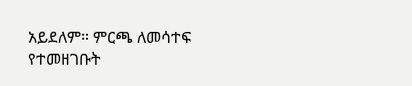አይደለም። ምርጫ ለመሳተፍ የተመዘገቡት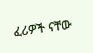ፈሪዎች ናቸው